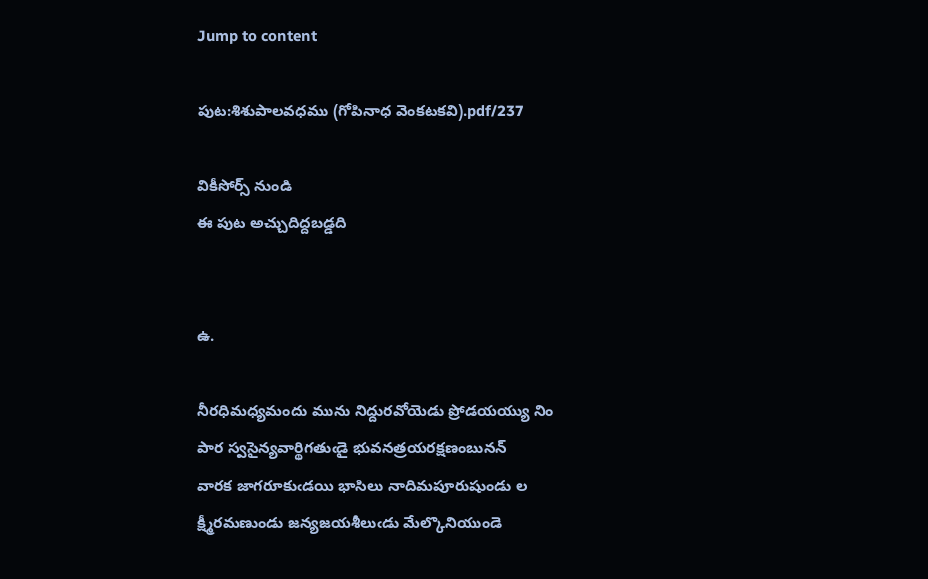Jump to content

పుట:శిశుపాలవధము (గోపినాధ వెంకటకవి).pdf/237

వికీసోర్స్ నుండి
ఈ పుట అచ్చుదిద్దబడ్డది


ఉ.

నీరధిమధ్యమందు మును నిద్దురవోయెడు ప్రోడయయ్యు నిం
పార స్వసైన్యవార్థిగతుఁడై భువనత్రయరక్షణంబునన్
వారక జాగరూకుఁడయి భాసిలు నాదిమపూరుషుండు ల
క్ష్మీరమణుండు జన్యజయశీలుఁడు మేల్కొనియుండె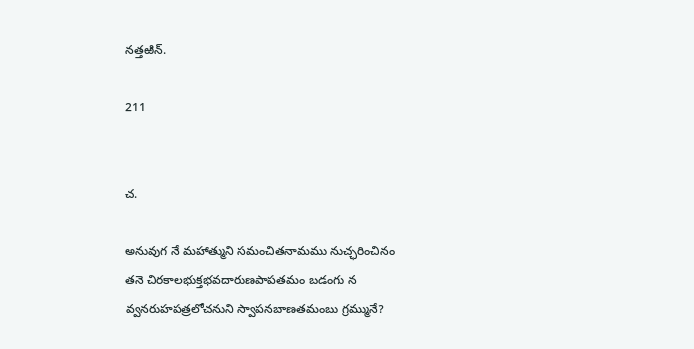నత్తఱిన్.

211


చ.

అనువుగ నే మహాత్ముని సమంచితనామము నుచ్ఛరించినం
తనె చిరకాలభుక్తభవదారుణపాపతమం బడంగు న
వ్వనరుహపత్రలోచనుని స్వాపనబాణతమంబు గ్రమ్మునే?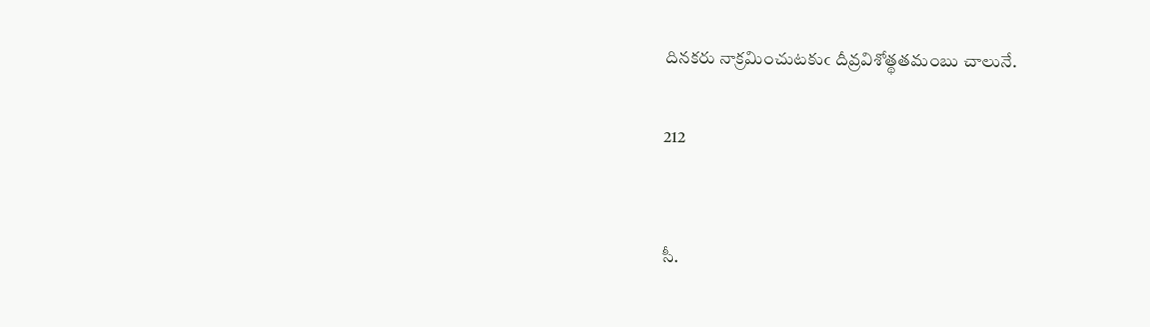దినకరు నాక్రమించుటకుఁ దీవ్రవిశోత్థతమంబు చాలునే.

212


సీ.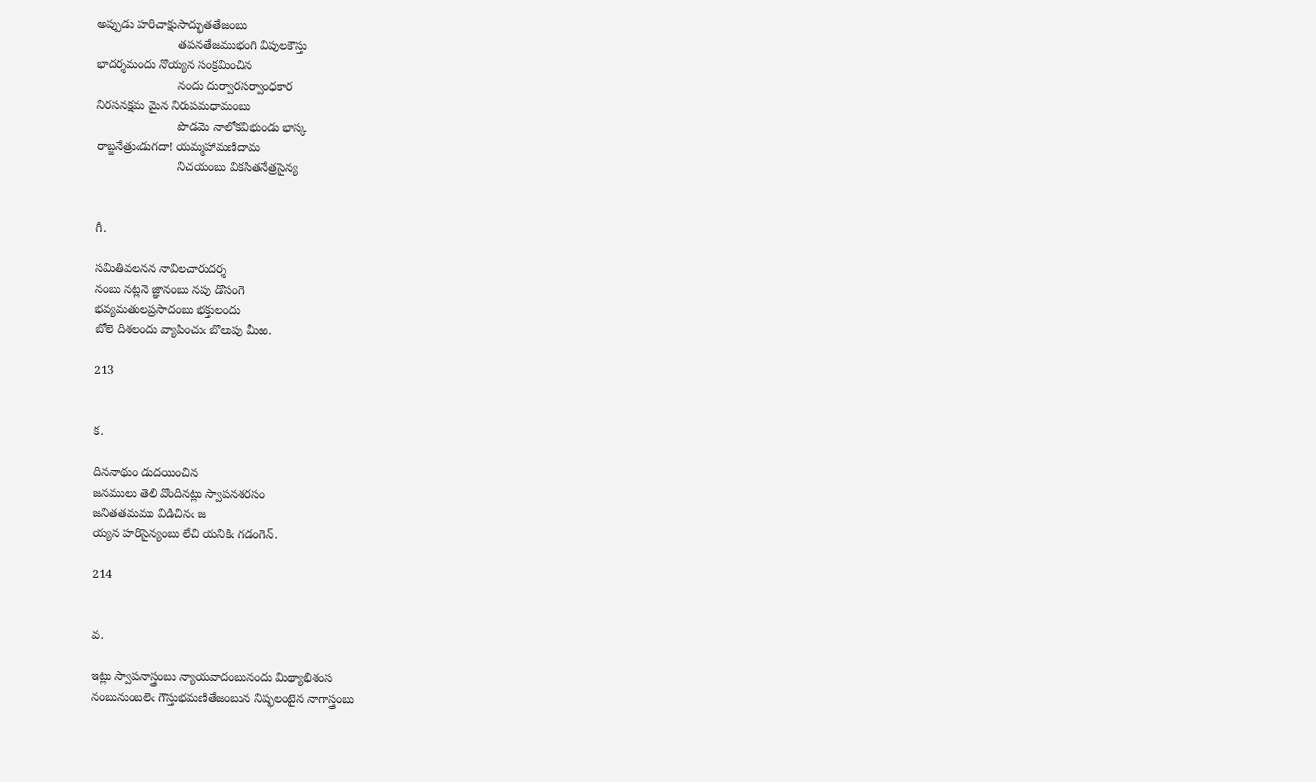అప్పుడు హరిచాక్షుసాద్భుతతేజంబు
                        తపనతేజముభంగి విపులకౌస్తు
భాదర్శమందు నొయ్యన సంక్రమించిన
                        నందు దుర్వారసర్వాంధకార
నిరసనక్షమ మైన నిరుపమధామంబు
                        పొడమె నాలోకవిభుండు భాస్క
రాబ్జనేత్రుఁడుగదా! యమ్మహామణిదామ
                        నిచయంబు వికసితనేత్రసైన్య


గీ.

సమితివలనన నావిలచారుదర్శ
నంబు నట్లనె జ్ఞానంబు నపు డొసంగె
భవ్యమతులప్రసాదంబు భక్తులందు
బోలె దిశలందు వ్యాపించుఁ బొలుపు మీఱ.

213


క.

దిననాథుం డుదయించిన
జనములు తెలి వొందినట్లు స్వాపనశరసం
జనితతమము విడిచినఁ జ
య్యన హరిసైన్యంబు లేచి యనికిఁ గడంగెన్.

214


వ.

ఇట్లు స్వాపనాస్త్రంబు న్యాయవాదంబునందు మిథ్యాభిశంస
నంబునుంబలెఁ గౌస్తుభమణితేజంబున నిష్ఫలంటైన నాగాస్త్రంబు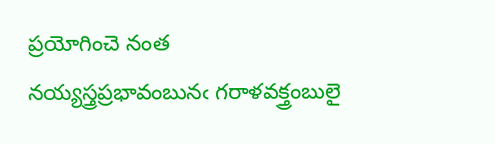ప్రయోగించె నంత నయ్యస్త్రప్రభావంబునఁ గరాళవక్త్రంబులై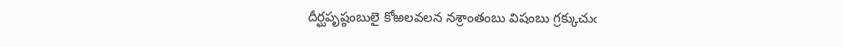దీర్ఘపృష్ఠంబులై కోఱలవలన నశ్రాంతంబు విషంబు గ్రక్కుచుఁ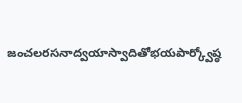జంచలరసనాద్వయాస్వాదితోభయపార్క్వోష్ఠ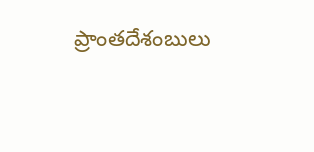ప్రాంతదేశంబులు